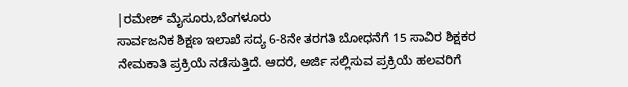|ರಮೇಶ್ ಮೈಸೂರು,ಬೆಂಗಳೂರು
ಸಾರ್ವಜನಿಕ ಶಿಕ್ಷಣ ಇಲಾಖೆ ಸದ್ಯ 6-8ನೇ ತರಗತಿ ಬೋಧನೆಗೆ 15 ಸಾವಿರ ಶಿಕ್ಷಕರ ನೇಮಕಾತಿ ಪ್ರಕ್ರಿಯೆ ನಡೆಸುತ್ತಿದೆ. ಆದರೆ, ಅರ್ಜಿ ಸಲ್ಲಿಸುವ ಪ್ರಕ್ರಿಯೆ ಹಲವರಿಗೆ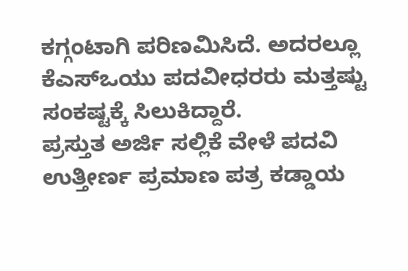ಕಗ್ಗಂಟಾಗಿ ಪರಿಣಮಿಸಿದೆ. ಅದರಲ್ಲೂ ಕೆಎಸ್ಒಯು ಪದವೀಧರರು ಮತ್ತಷ್ಟು ಸಂಕಷ್ಟಕ್ಕೆ ಸಿಲುಕಿದ್ದಾರೆ.
ಪ್ರಸ್ತುತ ಅರ್ಜಿ ಸಲ್ಲಿಕೆ ವೇಳೆ ಪದವಿ ಉತ್ತೀರ್ಣ ಪ್ರಮಾಣ ಪತ್ರ ಕಡ್ಡಾಯ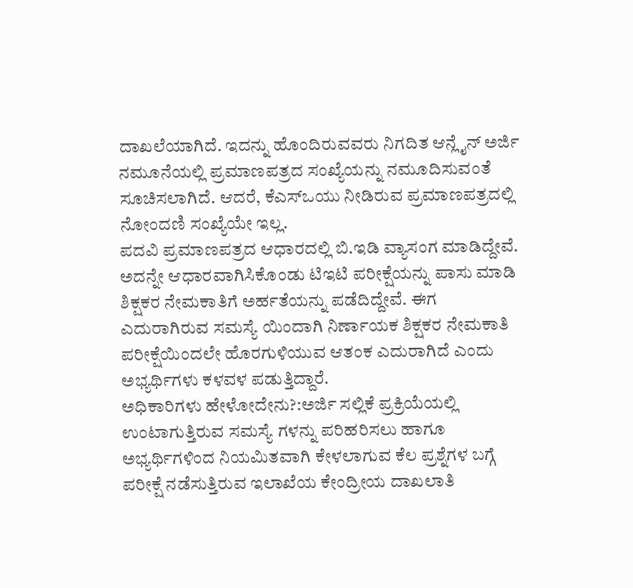ದಾಖಲೆಯಾಗಿದೆ. ಇದನ್ನು ಹೊಂದಿರುವವರು ನಿಗದಿತ ಆನ್ಲೈನ್ ಅರ್ಜಿ ನಮೂನೆಯಲ್ಲಿ ಪ್ರಮಾಣಪತ್ರದ ಸಂಖ್ಯೆಯನ್ನು ನಮೂದಿಸುವಂತೆ ಸೂಚಿಸಲಾಗಿದೆ. ಆದರೆ, ಕೆಎಸ್ಒಯು ನೀಡಿರುವ ಪ್ರಮಾಣಪತ್ರದಲ್ಲಿ ನೋಂದಣಿ ಸಂಖ್ಯೆಯೇ ಇಲ್ಲ.
ಪದವಿ ಪ್ರಮಾಣಪತ್ರದ ಆಧಾರದಲ್ಲಿ ಬಿ.ಇಡಿ ವ್ಯಾಸಂಗ ಮಾಡಿದ್ದೇವೆ. ಅದನ್ನೇ ಆಧಾರವಾಗಿಸಿಕೊಂಡು ಟಿಇಟಿ ಪರೀಕ್ಷೆಯನ್ನು ಪಾಸು ಮಾಡಿ ಶಿಕ್ಷಕರ ನೇಮಕಾತಿಗೆ ಅರ್ಹತೆಯನ್ನು ಪಡೆದಿದ್ದೇವೆ. ಈಗ ಎದುರಾಗಿರುವ ಸಮಸ್ಯೆ ಯಿಂದಾಗಿ ನಿರ್ಣಾಯಕ ಶಿಕ್ಷಕರ ನೇಮಕಾತಿ ಪರೀಕ್ಷೆಯಿಂದಲೇ ಹೊರಗುಳಿಯುವ ಆತಂಕ ಎದುರಾಗಿದೆ ಎಂದು ಅಭ್ಯರ್ಥಿಗಳು ಕಳವಳ ಪಡುತ್ತಿದ್ದಾರೆ.
ಅಧಿಕಾರಿಗಳು ಹೇಳೋದೇನು?:ಅರ್ಜಿ ಸಲ್ಲಿಕೆ ಪ್ರಕ್ರಿಯೆಯಲ್ಲಿ ಉಂಟಾಗುತ್ತಿರುವ ಸಮಸ್ಯೆ ಗಳನ್ನು ಪರಿಹರಿಸಲು ಹಾಗೂ ಅಭ್ಯರ್ಥಿಗಳಿಂದ ನಿಯಮಿತವಾಗಿ ಕೇಳಲಾಗುವ ಕೆಲ ಪ್ರಶ್ನೆಗಳ ಬಗ್ಗೆ ಪರೀಕ್ಷೆ ನಡೆಸುತ್ತಿರುವ ಇಲಾಖೆಯ ಕೇಂದ್ರೀಯ ದಾಖಲಾತಿ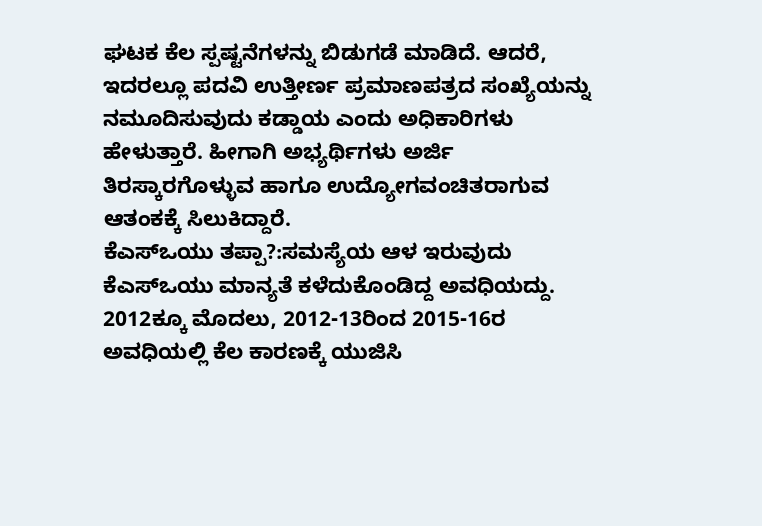ಘಟಕ ಕೆಲ ಸ್ಪಷ್ಟನೆಗಳನ್ನು ಬಿಡುಗಡೆ ಮಾಡಿದೆ. ಆದರೆ, ಇದರಲ್ಲೂ ಪದವಿ ಉತ್ತೀರ್ಣ ಪ್ರಮಾಣಪತ್ರದ ಸಂಖ್ಯೆಯನ್ನು ನಮೂದಿಸುವುದು ಕಡ್ಡಾಯ ಎಂದು ಅಧಿಕಾರಿಗಳು ಹೇಳುತ್ತಾರೆ. ಹೀಗಾಗಿ ಅಭ್ಯರ್ಥಿಗಳು ಅರ್ಜಿ ತಿರಸ್ಕಾರಗೊಳ್ಳುವ ಹಾಗೂ ಉದ್ಯೋಗವಂಚಿತರಾಗುವ ಆತಂಕಕ್ಕೆ ಸಿಲುಕಿದ್ದಾರೆ.
ಕೆಎಸ್ಒಯು ತಪ್ಪಾ?:ಸಮಸ್ಯೆಯ ಆಳ ಇರುವುದು ಕೆಎಸ್ಒಯು ಮಾನ್ಯತೆ ಕಳೆದುಕೊಂಡಿದ್ದ ಅವಧಿಯದ್ದು. 2012ಕ್ಕೂ ಮೊದಲು, 2012-13ರಿಂದ 2015-16ರ ಅವಧಿಯಲ್ಲಿ ಕೆಲ ಕಾರಣಕ್ಕೆ ಯುಜಿಸಿ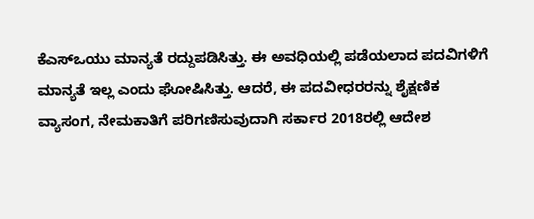ಕೆಎಸ್ಒಯು ಮಾನ್ಯತೆ ರದ್ದುಪಡಿಸಿತ್ತು. ಈ ಅವಧಿಯಲ್ಲಿ ಪಡೆಯಲಾದ ಪದವಿಗಳಿಗೆ ಮಾನ್ಯತೆ ಇಲ್ಲ ಎಂದು ಘೋಷಿಸಿತ್ತು. ಆದರೆ, ಈ ಪದವೀಧರರನ್ನು ಶೈಕ್ಷಣಿಕ ವ್ಯಾಸಂಗ, ನೇಮಕಾತಿಗೆ ಪರಿಗಣಿಸುವುದಾಗಿ ಸರ್ಕಾರ 2018ರಲ್ಲಿ ಆದೇಶ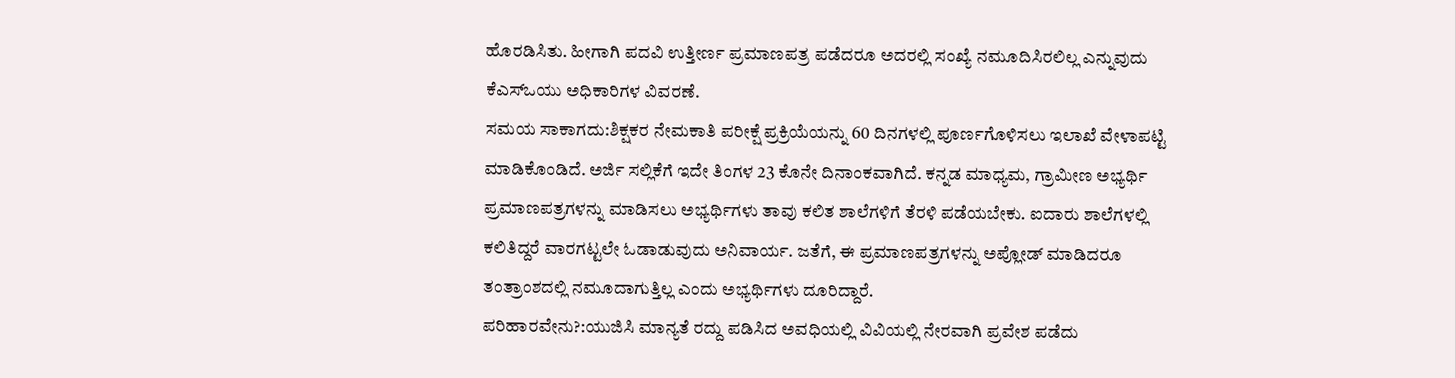ಹೊರಡಿಸಿತು. ಹೀಗಾಗಿ ಪದವಿ ಉತ್ತೀರ್ಣ ಪ್ರಮಾಣಪತ್ರ ಪಡೆದರೂ ಅದರಲ್ಲಿ ಸಂಖ್ಯೆ ನಮೂದಿಸಿರಲಿಲ್ಲ ಎನ್ನುವುದು ಕೆಎಸ್ಒಯು ಅಧಿಕಾರಿಗಳ ವಿವರಣೆ.
ಸಮಯ ಸಾಕಾಗದು:ಶಿಕ್ಷಕರ ನೇಮಕಾತಿ ಪರೀಕ್ಷೆ ಪ್ರಕ್ರಿಯೆಯನ್ನು 60 ದಿನಗಳಲ್ಲಿ ಪೂರ್ಣಗೊಳಿಸಲು ಇಲಾಖೆ ವೇಳಾಪಟ್ಟಿ ಮಾಡಿಕೊಂಡಿದೆ. ಅರ್ಜಿ ಸಲ್ಲಿಕೆಗೆ ಇದೇ ತಿಂಗಳ 23 ಕೊನೇ ದಿನಾಂಕವಾಗಿದೆ. ಕನ್ನಡ ಮಾಧ್ಯಮ, ಗ್ರಾಮೀಣ ಅಭ್ಯರ್ಥಿ ಪ್ರಮಾಣಪತ್ರಗಳನ್ನು ಮಾಡಿಸಲು ಅಭ್ಯರ್ಥಿಗಳು ತಾವು ಕಲಿತ ಶಾಲೆಗಳಿಗೆ ತೆರಳಿ ಪಡೆಯಬೇಕು. ಐದಾರು ಶಾಲೆಗಳಲ್ಲಿ ಕಲಿತಿದ್ದರೆ ವಾರಗಟ್ಟಲೇ ಓಡಾಡುವುದು ಅನಿವಾರ್ಯ. ಜತೆಗೆ, ಈ ಪ್ರಮಾಣಪತ್ರಗಳನ್ನು ಅಪ್ಲೋಡ್ ಮಾಡಿದರೂ ತಂತ್ರಾಂಶದಲ್ಲಿ ನಮೂದಾಗುತ್ತಿಲ್ಲ ಎಂದು ಅಭ್ಯರ್ಥಿಗಳು ದೂರಿದ್ದಾರೆ.
ಪರಿಹಾರವೇನು?:ಯುಜಿಸಿ ಮಾನ್ಯತೆ ರದ್ದು ಪಡಿಸಿದ ಅವಧಿಯಲ್ಲಿ ವಿವಿಯಲ್ಲಿ ನೇರವಾಗಿ ಪ್ರವೇಶ ಪಡೆದು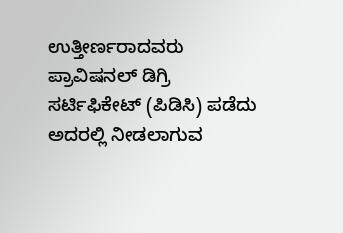ಉತ್ತೀರ್ಣರಾದವರು ಪ್ರಾವಿಷನಲ್ ಡಿಗ್ರಿ ಸರ್ಟಿಫಿಕೇಟ್ (ಪಿಡಿಸಿ) ಪಡೆದು ಅದರಲ್ಲಿ ನೀಡಲಾಗುವ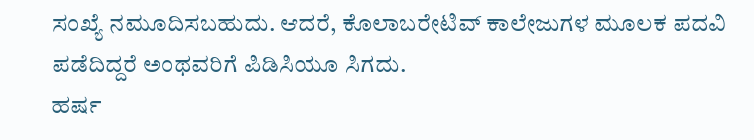ಸಂಖ್ಯೆ ನಮೂದಿಸಬಹುದು. ಆದರೆ, ಕೊಲಾಬರೇಟಿವ್ ಕಾಲೇಜುಗಳ ಮೂಲಕ ಪದವಿ ಪಡೆದಿದ್ದರೆ ಅಂಥವರಿಗೆ ಪಿಡಿಸಿಯೂ ಸಿಗದು.
ಹರ್ಷ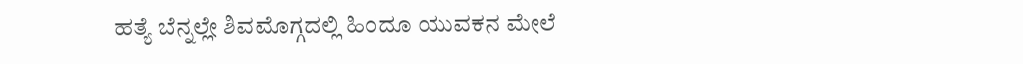ಹತ್ಯೆ ಬೆನ್ನಲ್ಲೇ ಶಿವಮೊಗ್ಗದಲ್ಲಿ ಹಿಂದೂ ಯುವಕನ ಮೇಲೆ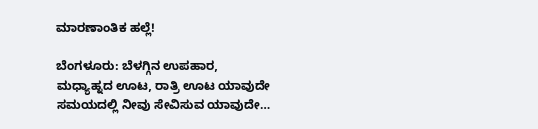ಮಾರಣಾಂತಿಕ ಹಲ್ಲೆ!

ಬೆಂಗಳೂರು: ಬೆಳಗ್ಗಿನ ಉಪಹಾರ, ಮಧ್ಯಾಹ್ನದ ಊಟ, ರಾತ್ರಿ ಊಟ ಯಾವುದೇ ಸಮಯದಲ್ಲಿ ನೀವು ಸೇವಿಸುವ ಯಾವುದೇ…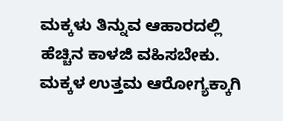ಮಕ್ಕಳು ತಿನ್ನುವ ಆಹಾರದಲ್ಲಿ ಹೆಚ್ಚಿನ ಕಾಳಜಿ ವಹಿಸಬೇಕು. ಮಕ್ಕಳ ಉತ್ತಮ ಆರೋಗ್ಯಕ್ಕಾಗಿ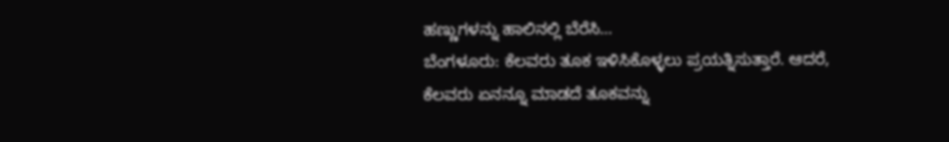ಹಣ್ಣುಗಳನ್ನು ಹಾಲಿನಲ್ಲಿ ಬೆರೆಸಿ…
ಬೆಂಗಳೂರು: ಕೆಲವರು ತೂಕ ಇಳಿಸಿಕೊಳ್ಳಲು ಪ್ರಯತ್ನಿಸುತ್ತಾರೆ. ಆದರೆ, ಕೆಲವರು ಏನನ್ನೂ ಮಾಡದೆ ತೂಕವನ್ನು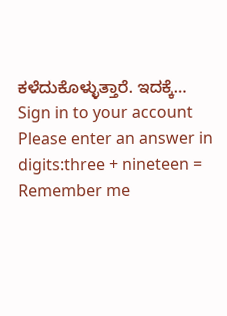ಕಳೆದುಕೊಳ್ಳುತ್ತಾರೆ. ಇದಕ್ಕೆ…
Sign in to your account
Please enter an answer in digits:three + nineteen =
Remember me